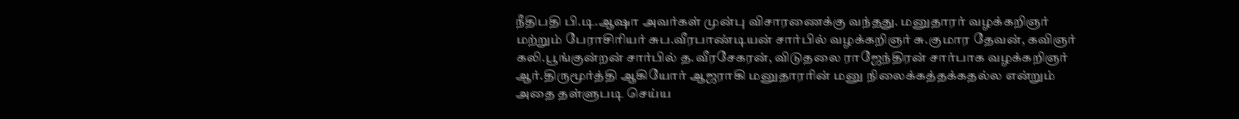நீதிபதி பி.டி.ஆஷா அவர்கள் முன்பு விசாரணைக்கு வந்தது. மனுதாரர் வழக்கறிஞர் மற்றும் பேராசிரியர் சுப.வீரபாண்டியன் சார்பில் வழக்கறிஞர் சு.குமார தேவன், கவிஞர் கலி.பூங்குன்றன் சார்பில் த.வீரசேகரன், விடுதலை ராஜேந்திரன் சார்பாக வழக்கறிஞர் ஆர்.திருமூர்த்தி ஆகியோர் ஆஜராகி மனுதாரரின் மனு நிலைக்கத்தக்கதல்ல என்றும் அதை தள்ளுபடி செய்ய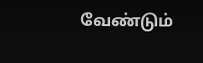வேண்டும்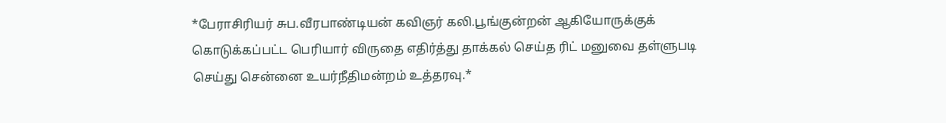*பேராசிரியர் சுப.வீரபாண்டியன் கவிஞர் கலி.பூங்குன்றன் ஆகியோருக்குக் கொடுக்கப்பட்ட பெரியார் விருதை எதிர்த்து தாக்கல் செய்த ரிட் மனுவை தள்ளுபடி செய்து சென்னை உயர்நீதிமன்றம் உத்தரவு.*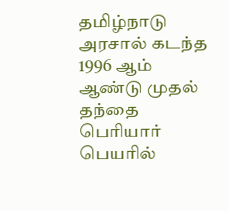தமிழ்நாடு அரசால் கடந்த 1996 ஆம் ஆண்டு முதல் தந்தை பெரியார் பெயரில்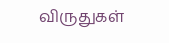விருதுகள்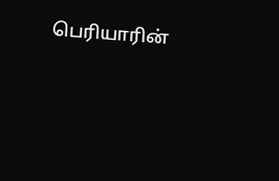பெரியாரின்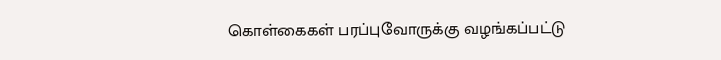கொள்கைகள் பரப்புவோருக்கு வழங்கப்பட்டு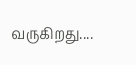வருகிறது....